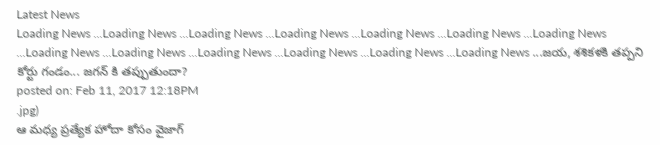Latest News
Loading News ...Loading News ...Loading News ...Loading News ...Loading News ...Loading News ...Loading News ...Loading News ...Loading News ...Loading News ...Loading News ...Loading News ...Loading News ...జయ, శశికళకి తప్పని కోర్టు గండం... జగన్ కి తప్పుతుందా?
posted on: Feb 11, 2017 12:18PM
.jpg)
ఆ మధ్య ప్రత్యేక హోదా కోసం వైజాగ్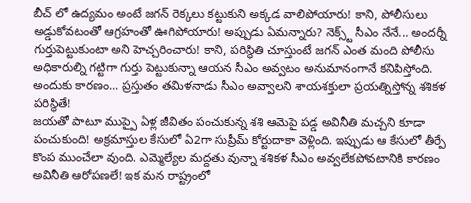బీచ్ లో ఉద్యమం అంటే జగన్ రెక్కలు కట్టుకుని అక్కడ వాలిపోయారు! కాని, పోలీసులు అడ్డుకోవటంతో ఆగ్రహంతో ఊగిపోయారు! అప్పుడు ఏమన్నారు? నెక్స్ట్ సీఎం నేనే... అందర్నీ గుర్తుపెట్టుకుంటా అని హెచ్చరించారు! కాని, పరిస్థితి చూస్తుంటే జగన్ ఎంత మంది పోలీసు అధికారుల్ని గట్టిగా గుర్తు పెట్టుకున్నా ఆయన సీఎం అవ్వటం అనుమానంగానే కనిపిస్తోంది. అందుకు కారణం... ప్రస్తుతం తమిళనాడు సీఎం అవ్వాలని శాయశక్తులా ప్రయత్నిస్తోన్న శశికళ పరిస్థితే!
జయతో పాటూ ముప్పై ఏళ్ల జీవితం పంచుకున్న శశి ఆమెపై పడ్డ అవినీతి మచ్చని కూడా పంచుకుంది! అక్రమాస్తుల కేసులో ఏ2గా సుప్రీమ్ కోర్టుదాకా వెళ్లింది. ఇప్పుడు ఆ కేసులో తీర్పే కొంప ముంచేలా వుంది. ఎమ్మెల్యేల మద్దతు వున్నా శశికళ సీఎం అవ్వలేకపోవటానికి కారణం అవినీతి ఆరోపణలే! ఇక మన రాష్ట్రంలో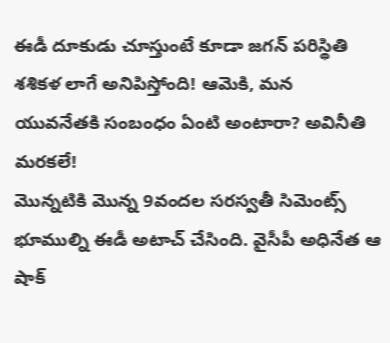ఈడీ దూకుడు చూస్తుంటే కూడా జగన్ పరిస్థితి శశికళ లాగే అనిపిస్తోంది! ఆమెకి, మన యువనేతకి సంబంధం ఏంటి అంటారా? అవినీతి మరకలే!
మొన్నటికి మొన్న 9వందల సరస్వతీ సిమెంట్స్ భూముల్ని ఈడీ అటాచ్ చేసింది. వైసీపీ అధినేత ఆ షాక్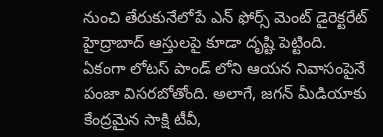నుంచి తేరుకునేలోపే ఎన్ ఫోర్స్ మెంట్ డైరెక్టరేట్ హైద్రాబాద్ ఆస్తులపై కూడా దృష్టి పెట్టింది. ఏకంగా లోటస్ పాండ్ లోని ఆయన నివాసంపైనే పంజా విసరబోతోంది. అలాగే, జగన్ మీడియాకు కేంద్రమైన సాక్షి టీవీ,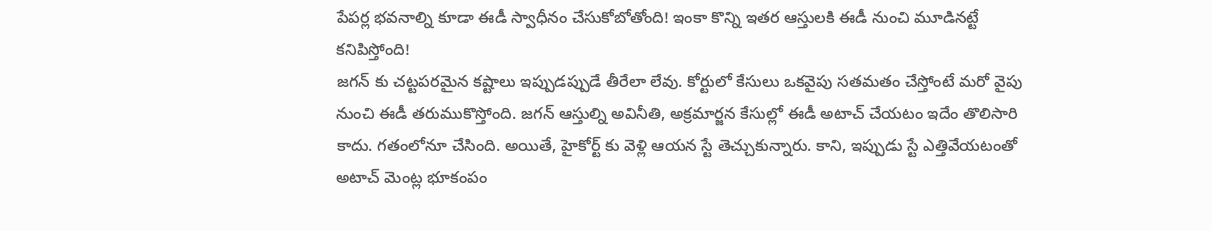పేపర్ల భవనాల్ని కూడా ఈడీ స్వాధీనం చేసుకోబోతోంది! ఇంకా కొన్ని ఇతర ఆస్తులకి ఈడీ నుంచి మూడినట్టే కనిపిస్తోంది!
జగన్ కు చట్టపరమైన కష్టాలు ఇప్పుడప్పుడే తీరేలా లేవు. కోర్టులో కేసులు ఒకవైపు సతమతం చేస్తోంటే మరో వైపు నుంచి ఈడీ తరుముకొస్తోంది. జగన్ ఆస్తుల్ని అవినీతి, అక్రమార్జన కేసుల్లో ఈడీ అటాచ్ చేయటం ఇదేం తొలిసారి కాదు. గతంలోనూ చేసింది. అయితే, హైకోర్ట్ కు వెళ్లి ఆయన స్టే తెచ్చుకున్నారు. కాని, ఇప్పుడు స్టే ఎత్తివేయటంతో అటాచ్ మెంట్ల భూకంపం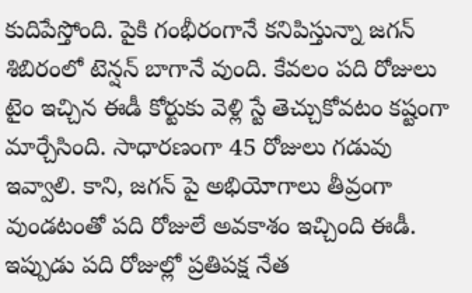కుదిపేస్తోంది. పైకి గంభీరంగానే కనిపిస్తున్నా జగన్ శిబిరంలో టెన్షన్ బాగానే వుంది. కేవలం పది రోజులు టైం ఇచ్చిన ఈడీ కోర్టుకు వెళ్లి స్టే తెచ్చుకోవటం కష్టంగా మార్చేసింది. సాధారణంగా 45 రోజులు గడువు ఇవ్వాలి. కాని, జగన్ పై అభియోగాలు తీవ్రంగా వుండటంతో పది రోజులే అవకాశం ఇచ్చింది ఈడీ. ఇప్పుడు పది రోజుల్లో ప్రతిపక్ష నేత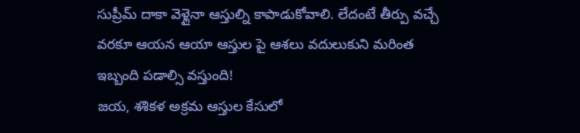సుప్రీమ్ దాకా వెళ్లైనా ఆస్తుల్ని కాపాడుకోవాలి. లేదంటే తీర్పు వచ్చే వరకూ ఆయన ఆయా ఆస్తుల పై ఆశలు వదులుకుని మరింత ఇబ్బంది పడాల్సి వస్తుంది!
జయ, శశికళ అక్రమ ఆస్తుల కేసులో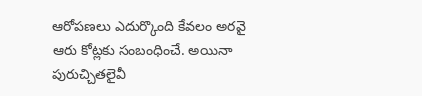ఆరోపణలు ఎదుర్కొంది కేవలం అరవై ఆరు కోట్లకు సంబంధించే. అయినా పురుచ్చితలైవీ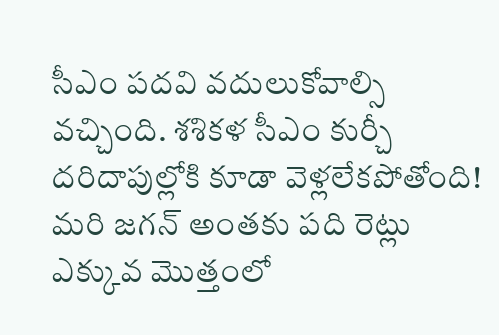సీఎం పదవి వదులుకోవాల్సి వచ్చింది. శశికళ సీఎం కుర్చీ దరిదాపుల్లోకి కూడా వెళ్లలేకపోతోంది! మరి జగన్ అంతకు పది రెట్లు ఎక్కువ మొత్తంలో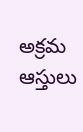అక్రమ ఆస్తులు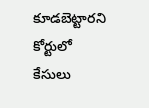కూడబెట్టారని కోర్టులో కేసులు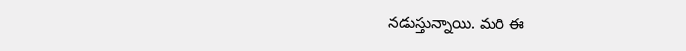నడుస్తున్నాయి. మరి ఈ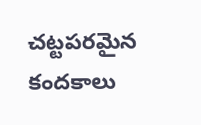చట్టపరమైన కందకాలు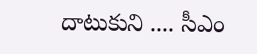దాటుకుని .... సీఎం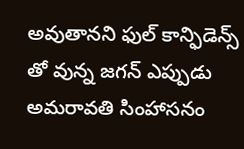అవుతానని ఫుల్ కాన్ఫిడెన్స్ తో వున్న జగన్ ఎప్పుడు అమరావతి సింహాసనం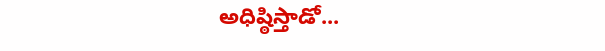అధిష్ఠిస్తాడో...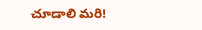చూడాలి మరి!